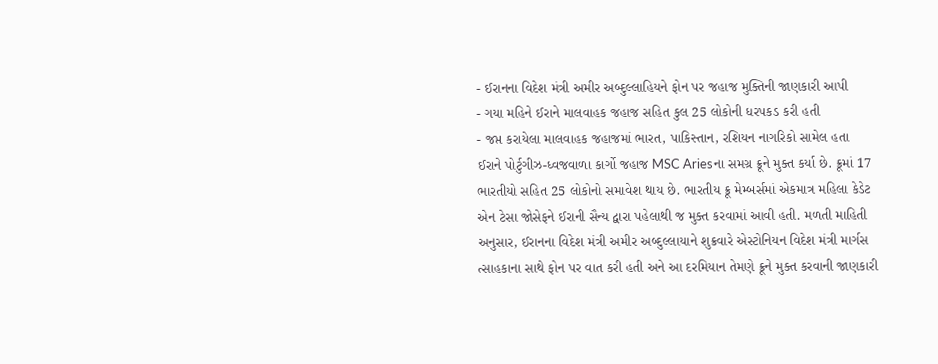- ઈરાનના વિદેશ મંત્રી અમીર અબ્દુલ્લાહિયને ફોન પર જહાજ મુક્તિની જાણકારી આપી
- ગયા મહિને ઈરાને માલવાહક જહાજ સહિત કુલ 25 લોકોની ધરપકડ કરી હતી
- જપ્ત કરાયેલા માલવાહક જહાજમાં ભારત, પાકિસ્તાન, રશિયન નાગરિકો સામેલ હતા
ઈરાને પોર્ટુગીઝ-ધ્વજવાળા કાર્ગો જહાજ MSC Ariesના સમગ્ર ક્રૂને મુક્ત કર્યા છે. ક્રૂમાં 17 ભારતીયો સહિત 25 લોકોનો સમાવેશ થાય છે. ભારતીય ક્રૂ મેમ્બર્સમાં એકમાત્ર મહિલા કેડેટ એન ટેસા જોસેફને ઈરાની સૈન્ય દ્વારા પહેલાથી જ મુક્ત કરવામાં આવી હતી. મળતી માહિતી અનુસાર, ઈરાનના વિદેશ મંત્રી અમીર અબ્દુલ્લાયાને શુક્રવારે એસ્ટોનિયન વિદેશ મંત્રી માર્ગસ ત્સાહકાના સાથે ફોન પર વાત કરી હતી અને આ દરમિયાન તેમણે ક્રૂને મુક્ત કરવાની જાણકારી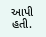આપી હતી.